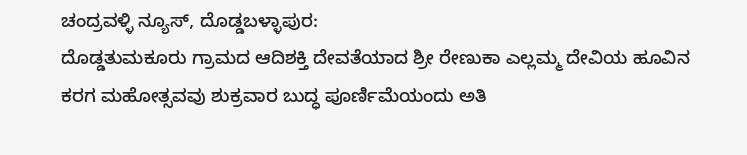ಚಂದ್ರವಳ್ಳಿ ನ್ಯೂಸ್, ದೊಡ್ಡಬಳ್ಳಾಪುರ:
ದೊಡ್ಡತುಮಕೂರು ಗ್ರಾಮದ ಆದಿಶಕ್ತಿ ದೇವತೆಯಾದ ಶ್ರೀ ರೇಣುಕಾ ಎಲ್ಲಮ್ಮ ದೇವಿಯ ಹೂವಿನ ಕರಗ ಮಹೋತ್ಸವವು ಶುಕ್ರವಾರ ಬುದ್ಧ ಪೂರ್ಣಿಮೆಯಂದು ಅತಿ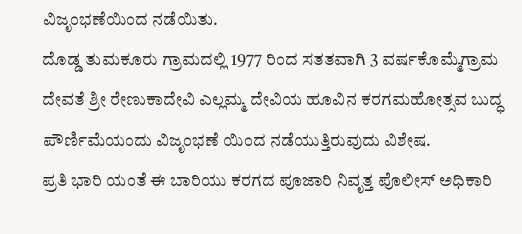ವಿಜೃಂಭಣೆಯಿಂದ ನಡೆಯಿತು.
ದೊಡ್ಡ ತುಮಕೂರು ಗ್ರಾಮದಲ್ಲಿ 1977 ರಿಂದ ಸತತವಾಗಿ 3 ವರ್ಷಕೊಮ್ಮೆಗ್ರಾಮ ದೇವತೆ ಶ್ರೀ ರೇಣುಕಾದೇವಿ ಎಲ್ಲಮ್ಮ ದೇವಿಯ ಹೂವಿನ ಕರಗಮಹೋತ್ಸವ ಬುದ್ಧ ಪೌರ್ಣಿಮೆಯಂದು ವಿಜೃಂಭಣೆ ಯಿಂದ ನಡೆಯುತ್ತಿರುವುದು ವಿಶೇಷ.
ಪ್ರತಿ ಭಾರಿ ಯಂತೆ ಈ ಬಾರಿಯು ಕರಗದ ಪೂಜಾರಿ ನಿವೃತ್ತ ಪೊಲೀಸ್ ಅಧಿಕಾರಿ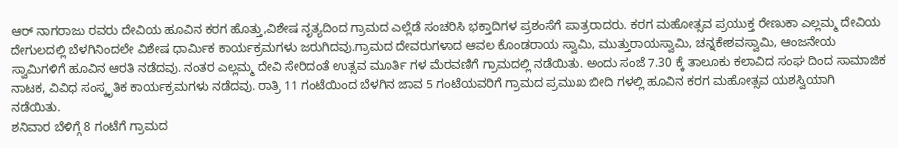ಆರ್ ನಾಗರಾಜು ರವರು ದೇವಿಯ ಹೂವಿನ ಕರಗ ಹೊತ್ತು,ವಿಶೇಷ ನೃತ್ಯದಿಂದ ಗ್ರಾಮದ ಎಲ್ಲೆಡೆ ಸಂಚರಿಸಿ ಭಕ್ತಾದಿಗಳ ಪ್ರಶಂಸೆಗೆ ಪಾತ್ರರಾದರು. ಕರಗ ಮಹೋತ್ಸವ ಪ್ರಯುಕ್ತ ರೇಣುಕಾ ಎಲ್ಲಮ್ಮ ದೇವಿಯ ದೇಗುಲದಲ್ಲಿ ಬೆಳಗಿನಿಂದಲೇ ವಿಶೇಷ ಧಾರ್ಮಿಕ ಕಾರ್ಯಕ್ರಮಗಳು ಜರುಗಿದವು.ಗ್ರಾಮದ ದೇವರುಗಳಾದ ಆವಲ ಕೊಂಡರಾಯ ಸ್ವಾಮಿ, ಮುತ್ತುರಾಯಸ್ವಾಮಿ, ಚನ್ನಕೇಶವಸ್ವಾಮಿ, ಆಂಜನೇಯ ಸ್ವಾಮಿಗಳಿಗೆ ಹೂವಿನ ಆರತಿ ನಡೆದವು. ನಂತರ ಎಲ್ಲಮ್ಮ ದೇವಿ ಸೇರಿದಂತೆ ಉತ್ಸವ ಮೂರ್ತಿ ಗಳ ಮೆರವಣಿಗೆ ಗ್ರಾಮದಲ್ಲಿ ನಡೆಯಿತು. ಅಂದು ಸಂಜೆ 7.30 ಕ್ಕೆ ತಾಲೂಕು ಕಲಾವಿದ ಸಂಘ ದಿಂದ ಸಾಮಾಜಿಕ ನಾಟಕ, ವಿವಿಧ ಸಂಸ್ಕೃತಿಕ ಕಾರ್ಯಕ್ರಮಗಳು ನಡೆದವು. ರಾತ್ರಿ 11 ಗಂಟೆಯಿಂದ ಬೆಳಗಿನ ಜಾವ 5 ಗಂಟೆಯವರಿಗೆ ಗ್ರಾಮದ ಪ್ರಮುಖ ಬೀದಿ ಗಳಲ್ಲಿ ಹೂವಿನ ಕರಗ ಮಹೋತ್ಸವ ಯಶಸ್ವಿಯಾಗಿ ನಡೆಯಿತು.
ಶನಿವಾರ ಬೆಳಿಗ್ಗೆ 8 ಗಂಟೆಗೆ ಗ್ರಾಮದ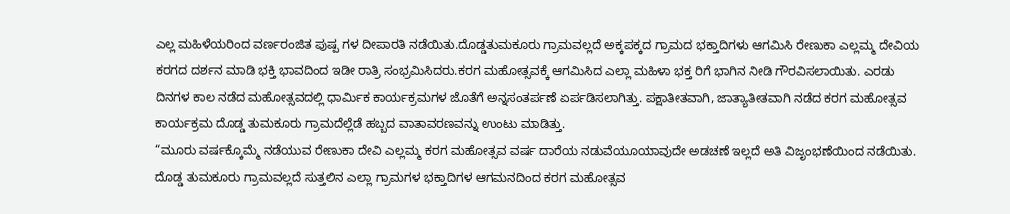ಎಲ್ಲ ಮಹಿಳೆಯರಿಂದ ವರ್ಣರಂಜಿತ ಪುಷ್ಪ ಗಳ ದೀಪಾರತಿ ನಡೆಯಿತು.ದೊಡ್ಡತುಮಕೂರು ಗ್ರಾಮವಲ್ಲದೆ ಅಕ್ಕಪಕ್ಕದ ಗ್ರಾಮದ ಭಕ್ತಾದಿಗಳು ಆಗಮಿಸಿ ರೇಣುಕಾ ಎಲ್ಲಮ್ಮ ದೇವಿಯ ಕರಗದ ದರ್ಶನ ಮಾಡಿ ಭಕ್ತಿ ಭಾವದಿಂದ ಇಡೀ ರಾತ್ರಿ ಸಂಭ್ರಮಿಸಿದರು.ಕರಗ ಮಹೋತ್ಸವಕ್ಕೆ ಆಗಮಿಸಿದ ಎಲ್ಲಾ ಮಹಿಳಾ ಭಕ್ತ ರಿಗೆ ಭಾಗಿನ ನೀಡಿ ಗೌರವಿಸಲಾಯಿತು. ಎರಡು ದಿನಗಳ ಕಾಲ ನಡೆದ ಮಹೋತ್ಸವದಲ್ಲಿ ಧಾರ್ಮಿಕ ಕಾರ್ಯಕ್ರಮಗಳ ಜೊತೆಗೆ ಅನ್ನಸಂತರ್ಪಣೆ ಏರ್ಪಡಿಸಲಾಗಿತ್ತು. ಪಕ್ಷಾತೀತವಾಗಿ, ಜಾತ್ಯಾತೀತವಾಗಿ ನಡೆದ ಕರಗ ಮಹೋತ್ಸವ ಕಾರ್ಯಕ್ರಮ ದೊಡ್ಡ ತುಮಕೂರು ಗ್ರಾಮದೆಲ್ಲೆಡೆ ಹಬ್ಬದ ವಾತಾವರಣವನ್ನು ಉಂಟು ಮಾಡಿತ್ತು.
“ಮೂರು ವರ್ಷಕ್ಕೊಮ್ಮೆ ನಡೆಯುವ ರೇಣುಕಾ ದೇವಿ ಎಲ್ಲಮ್ಮ ಕರಗ ಮಹೋತ್ಸವ ವರ್ಷ ದಾರೆಯ ನಡುವೆಯೂಯಾವುದೇ ಅಡಚಣೆ ಇಲ್ಲದೆ ಅತಿ ವಿಜೃಂಭಣೆಯಿಂದ ನಡೆಯಿತು. ದೊಡ್ಡ ತುಮಕೂರು ಗ್ರಾಮವಲ್ಲದೆ ಸುತ್ತಲಿನ ಎಲ್ಲಾ ಗ್ರಾಮಗಳ ಭಕ್ತಾದಿಗಳ ಆಗಮನದಿಂದ ಕರಗ ಮಹೋತ್ಸವ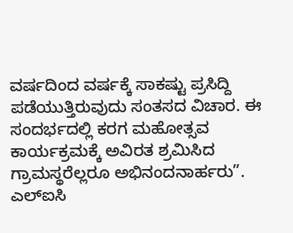ವರ್ಷದಿಂದ ವರ್ಷಕ್ಕೆ ಸಾಕಷ್ಟು ಪ್ರಸಿದ್ದಿ ಪಡೆಯುತ್ತಿರುವುದು ಸಂತಸದ ವಿಚಾರ. ಈ ಸಂದರ್ಭದಲ್ಲಿ ಕರಗ ಮಹೋತ್ಸವ ಕಾರ್ಯಕ್ರಮಕ್ಕೆ ಅವಿರತ ಶ್ರಮಿಸಿದ ಗ್ರಾಮಸ್ಥರೆಲ್ಲರೂ ಅಭಿನಂದನಾರ್ಹರು”.
ಎಲ್ಐಸಿ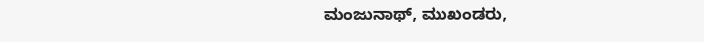ಮಂಜುನಾಥ್, ಮುಖಂಡರು,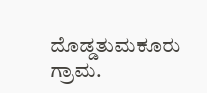ದೊಡ್ಡತುಮಕೂರು ಗ್ರಾಮ.